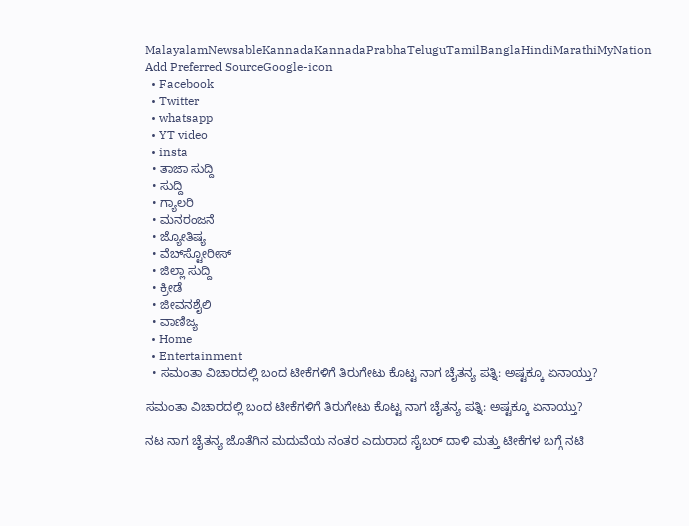MalayalamNewsableKannadaKannadaPrabhaTeluguTamilBanglaHindiMarathiMyNation
Add Preferred SourceGoogle-icon
  • Facebook
  • Twitter
  • whatsapp
  • YT video
  • insta
  • ತಾಜಾ ಸುದ್ದಿ
  • ಸುದ್ದಿ
  • ಗ್ಯಾಲರಿ
  • ಮನರಂಜನೆ
  • ಜ್ಯೋತಿಷ್ಯ
  • ವೆಬ್‌ಸ್ಟೋರೀಸ್
  • ಜಿಲ್ಲಾ ಸುದ್ದಿ
  • ಕ್ರೀಡೆ
  • ಜೀವನಶೈಲಿ
  • ವಾಣಿಜ್ಯ
  • Home
  • Entertainment
  • ಸಮಂತಾ ವಿಚಾರದಲ್ಲಿ ಬಂದ ಟೀಕೆಗಳಿಗೆ ತಿರುಗೇಟು ಕೊಟ್ಟ ನಾಗ ಚೈತನ್ಯ ಪತ್ನಿ: ಅಷ್ಟಕ್ಕೂ ಏನಾಯ್ತು?

ಸಮಂತಾ ವಿಚಾರದಲ್ಲಿ ಬಂದ ಟೀಕೆಗಳಿಗೆ ತಿರುಗೇಟು ಕೊಟ್ಟ ನಾಗ ಚೈತನ್ಯ ಪತ್ನಿ: ಅಷ್ಟಕ್ಕೂ ಏನಾಯ್ತು?

ನಟ ನಾಗ ಚೈತನ್ಯ ಜೊತೆಗಿನ ಮದುವೆಯ ನಂತರ ಎದುರಾದ ಸೈಬರ್ ದಾಳಿ ಮತ್ತು ಟೀಕೆಗಳ ಬಗ್ಗೆ ನಟಿ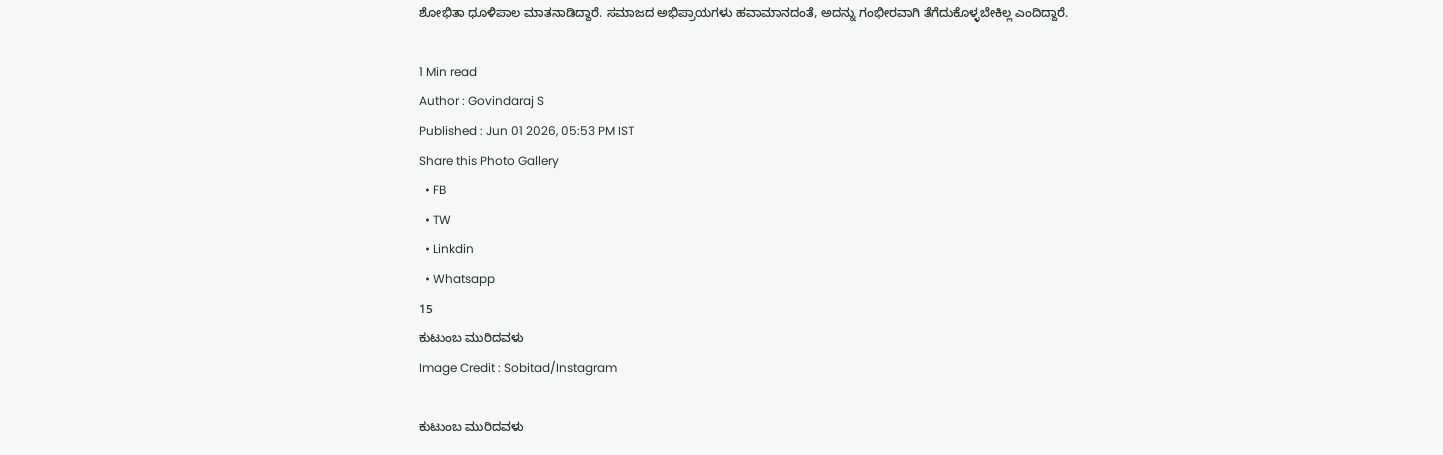ಶೋಭಿತಾ ಧೂಳಿಪಾಲ ಮಾತನಾಡಿದ್ದಾರೆ. ಸಮಾಜದ ಅಭಿಪ್ರಾಯಗಳು ಹವಾಮಾನದಂತೆ, ಅದನ್ನು ಗಂಭೀರವಾಗಿ ತೆಗೆದುಕೊಳ್ಳಬೇಕಿಲ್ಲ ಎಂದಿದ್ದಾರೆ.

1 Min read
Author : Govindaraj S
Published : Jun 01 2026, 05:53 PM IST
Share this Photo Gallery
  • FB
  • TW
  • Linkdin
  • Whatsapp
15
ಕುಟುಂಬ ಮುರಿದವಳು
Image Credit : Sobitad/Instagram

ಕುಟುಂಬ ಮುರಿದವಳು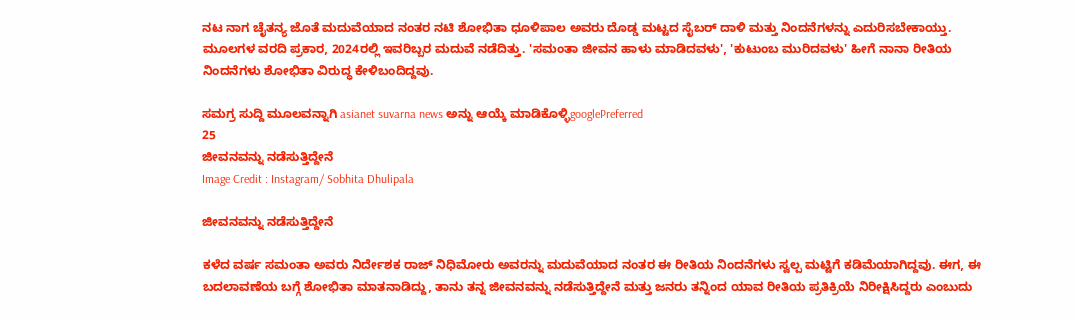ನಟ ನಾಗ ಚೈತನ್ಯ ಜೊತೆ ಮದುವೆಯಾದ ನಂತರ ನಟಿ ಶೋಭಿತಾ ಧೂಳಿಪಾಲ ಅವರು ದೊಡ್ಡ ಮಟ್ಟದ ಸೈಬರ್ ದಾಳಿ ಮತ್ತು ನಿಂದನೆಗಳನ್ನು ಎದುರಿಸಬೇಕಾಯ್ತು. ಮೂಲಗಳ ವರದಿ ಪ್ರಕಾರ, 2024ರಲ್ಲಿ ಇವರಿಬ್ಬರ ಮದುವೆ ನಡೆದಿತ್ತು. 'ಸಮಂತಾ ಜೀವನ ಹಾಳು ಮಾಡಿದವಳು', 'ಕುಟುಂಬ ಮುರಿದವಳು' ಹೀಗೆ ನಾನಾ ರೀತಿಯ ನಿಂದನೆಗಳು ಶೋಭಿತಾ ವಿರುದ್ಧ ಕೇಳಿಬಂದಿದ್ದವು.

ಸಮಗ್ರ ಸುದ್ದಿ ಮೂಲವನ್ನಾಗಿ asianet suvarna news ಅನ್ನು ಆಯ್ಕೆ ಮಾಡಿಕೊಳ್ಳಿgooglePreferred
25
ಜೀವನವನ್ನು ನಡೆಸುತ್ತಿದ್ದೇನೆ
Image Credit : Instagram/ Sobhita Dhulipala

ಜೀವನವನ್ನು ನಡೆಸುತ್ತಿದ್ದೇನೆ

ಕಳೆದ ವರ್ಷ ಸಮಂತಾ ಅವರು ನಿರ್ದೇಶಕ ರಾಜ್ ನಿಧಿಮೋರು ಅವರನ್ನು ಮದುವೆಯಾದ ನಂತರ ಈ ರೀತಿಯ ನಿಂದನೆಗಳು ಸ್ವಲ್ಪ ಮಟ್ಟಿಗೆ ಕಡಿಮೆಯಾಗಿದ್ದವು. ಈಗ, ಈ ಬದಲಾವಣೆಯ ಬಗ್ಗೆ ಶೋಭಿತಾ ಮಾತನಾಡಿದ್ದು, ತಾನು ತನ್ನ ಜೀವನವನ್ನು ನಡೆಸುತ್ತಿದ್ದೇನೆ ಮತ್ತು ಜನರು ತನ್ನಿಂದ ಯಾವ ರೀತಿಯ ಪ್ರತಿಕ್ರಿಯೆ ನಿರೀಕ್ಷಿಸಿದ್ದರು ಎಂಬುದು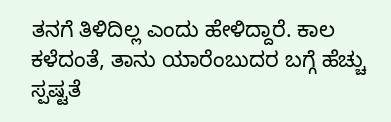ತನಗೆ ತಿಳಿದಿಲ್ಲ ಎಂದು ಹೇಳಿದ್ದಾರೆ. ಕಾಲ ಕಳೆದಂತೆ, ತಾನು ಯಾರೆಂಬುದರ ಬಗ್ಗೆ ಹೆಚ್ಚು ಸ್ಪಷ್ಟತೆ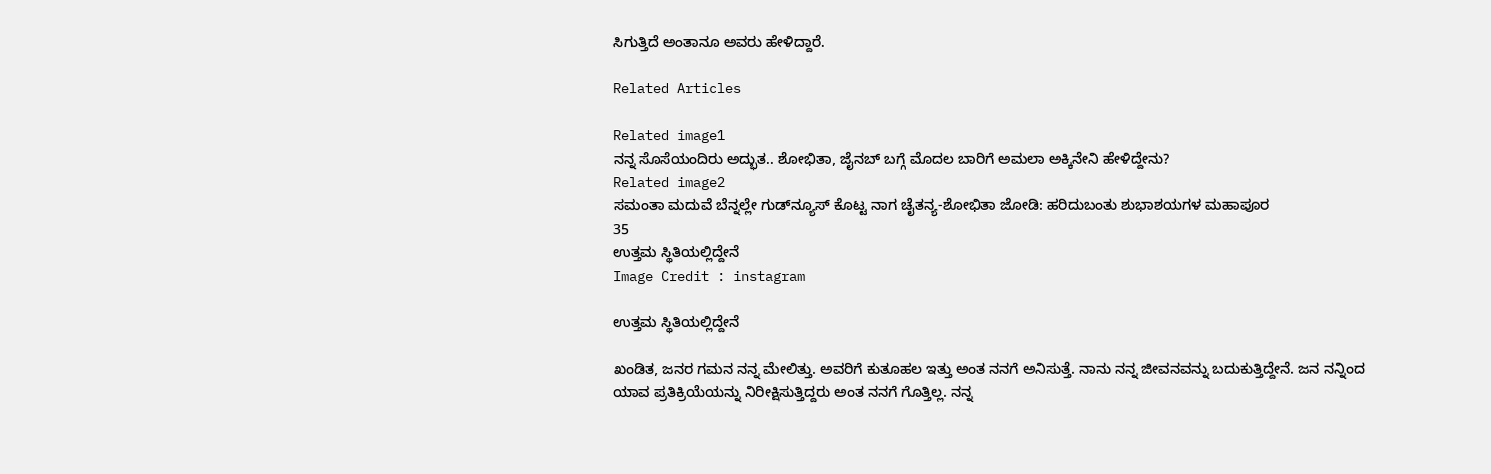ಸಿಗುತ್ತಿದೆ ಅಂತಾನೂ ಅವರು ಹೇಳಿದ್ದಾರೆ.

Related Articles

Related image1
ನನ್ನ ಸೊಸೆಯಂದಿರು ಅದ್ಭುತ.. ಶೋಭಿತಾ, ಜೈನಬ್ ಬಗ್ಗೆ ಮೊದಲ ಬಾರಿಗೆ ಅಮಲಾ ಅಕ್ಕಿನೇನಿ ಹೇಳಿದ್ದೇನು?
Related image2
ಸಮಂತಾ ಮದುವೆ ಬೆನ್ನಲ್ಲೇ ಗುಡ್‌ನ್ಯೂಸ್ ಕೊಟ್ಟ ನಾಗ ಚೈತನ್ಯ-ಶೋಭಿತಾ ಜೋಡಿ: ಹರಿದುಬಂತು ಶುಭಾಶಯಗಳ ಮಹಾಪೂರ
35
ಉತ್ತಮ ಸ್ಥಿತಿಯಲ್ಲಿದ್ದೇನೆ
Image Credit : instagram

ಉತ್ತಮ ಸ್ಥಿತಿಯಲ್ಲಿದ್ದೇನೆ

ಖಂಡಿತ, ಜನರ ಗಮನ ನನ್ನ ಮೇಲಿತ್ತು. ಅವರಿಗೆ ಕುತೂಹಲ ಇತ್ತು ಅಂತ ನನಗೆ ಅನಿಸುತ್ತೆ. ನಾನು ನನ್ನ ಜೀವನವನ್ನು ಬದುಕುತ್ತಿದ್ದೇನೆ. ಜನ ನನ್ನಿಂದ ಯಾವ ಪ್ರತಿಕ್ರಿಯೆಯನ್ನು ನಿರೀಕ್ಷಿಸುತ್ತಿದ್ದರು ಅಂತ ನನಗೆ ಗೊತ್ತಿಲ್ಲ. ನನ್ನ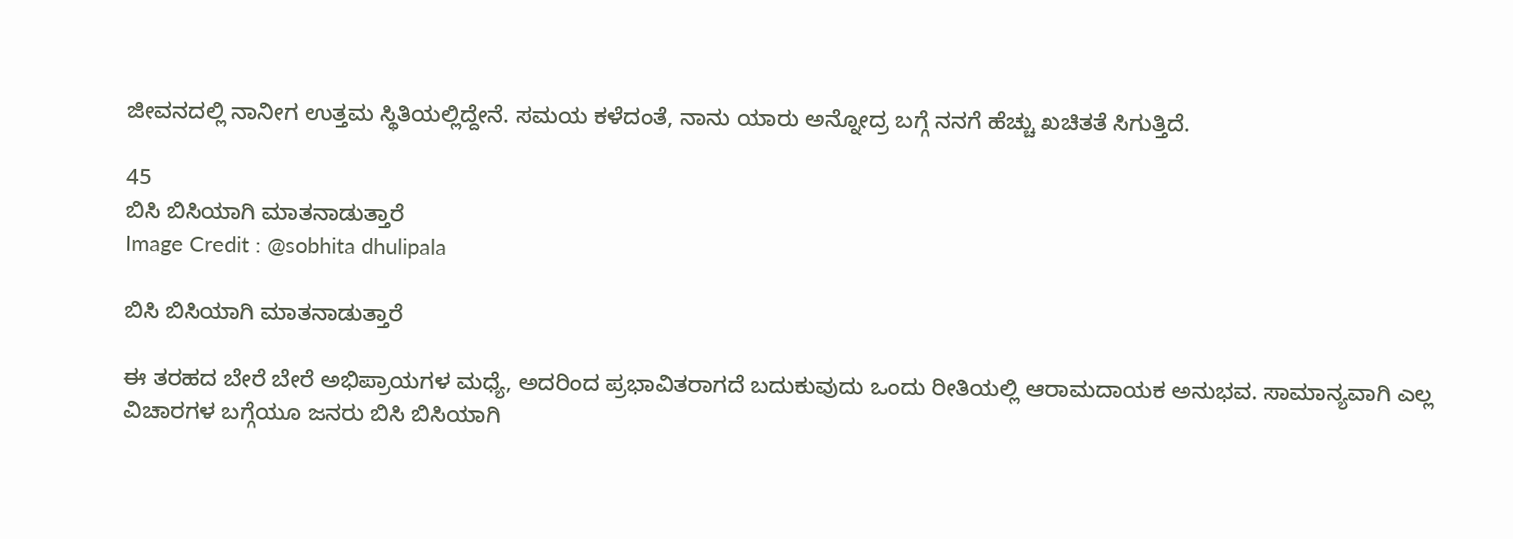ಜೀವನದಲ್ಲಿ ನಾನೀಗ ಉತ್ತಮ ಸ್ಥಿತಿಯಲ್ಲಿದ್ದೇನೆ. ಸಮಯ ಕಳೆದಂತೆ, ನಾನು ಯಾರು ಅನ್ನೋದ್ರ ಬಗ್ಗೆ ನನಗೆ ಹೆಚ್ಚು ಖಚಿತತೆ ಸಿಗುತ್ತಿದೆ.

45
ಬಿಸಿ ಬಿಸಿಯಾಗಿ ಮಾತನಾಡುತ್ತಾರೆ
Image Credit : @sobhita dhulipala

ಬಿಸಿ ಬಿಸಿಯಾಗಿ ಮಾತನಾಡುತ್ತಾರೆ

ಈ ತರಹದ ಬೇರೆ ಬೇರೆ ಅಭಿಪ್ರಾಯಗಳ ಮಧ್ಯೆ, ಅದರಿಂದ ಪ್ರಭಾವಿತರಾಗದೆ ಬದುಕುವುದು ಒಂದು ರೀತಿಯಲ್ಲಿ ಆರಾಮದಾಯಕ ಅನುಭವ. ಸಾಮಾನ್ಯವಾಗಿ ಎಲ್ಲ ವಿಚಾರಗಳ ಬಗ್ಗೆಯೂ ಜನರು ಬಿಸಿ ಬಿಸಿಯಾಗಿ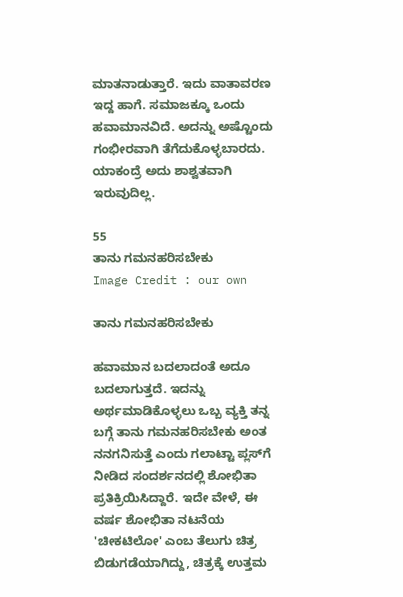ಮಾತನಾಡುತ್ತಾರೆ. ಇದು ವಾತಾವರಣ ಇದ್ದ ಹಾಗೆ. ಸಮಾಜಕ್ಕೂ ಒಂದು ಹವಾಮಾನವಿದೆ. ಅದನ್ನು ಅಷ್ಟೊಂದು ಗಂಭೀರವಾಗಿ ತೆಗೆದುಕೊಳ್ಳಬಾರದು. ಯಾಕಂದ್ರೆ ಅದು ಶಾಶ್ವತವಾಗಿ ಇರುವುದಿಲ್ಲ.

55
ತಾನು ಗಮನಹರಿಸಬೇಕು
Image Credit : our own

ತಾನು ಗಮನಹರಿಸಬೇಕು

ಹವಾಮಾನ ಬದಲಾದಂತೆ ಅದೂ ಬದಲಾಗುತ್ತದೆ. ಇದನ್ನು ಅರ್ಥಮಾಡಿಕೊಳ್ಳಲು ಒಬ್ಬ ವ್ಯಕ್ತಿ ತನ್ನ ಬಗ್ಗೆ ತಾನು ಗಮನಹರಿಸಬೇಕು ಅಂತ ನನಗನಿಸುತ್ತೆ ಎಂದು ಗಲಾಟ್ಟಾ ಪ್ಲಸ್‌ಗೆ ನೀಡಿದ ಸಂದರ್ಶನದಲ್ಲಿ ಶೋಭಿತಾ ಪ್ರತಿಕ್ರಿಯಿಸಿದ್ದಾರೆ. ಇದೇ ವೇಳೆ, ಈ ವರ್ಷ ಶೋಭಿತಾ ನಟನೆಯ 'ಚೀಕಟಿಲೋ' ಎಂಬ ತೆಲುಗು ಚಿತ್ರ ಬಿಡುಗಡೆಯಾಗಿದ್ದು, ಚಿತ್ರಕ್ಕೆ ಉತ್ತಮ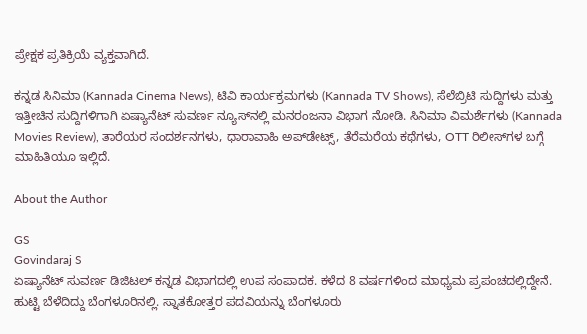ಪ್ರೇಕ್ಷಕ ಪ್ರತಿಕ್ರಿಯೆ ವ್ಯಕ್ತವಾಗಿದೆ.

ಕನ್ನಡ ಸಿನಿಮಾ (Kannada Cinema News), ಟಿವಿ ಕಾರ್ಯಕ್ರಮಗಳು (Kannada TV Shows), ಸೆಲೆಬ್ರಿಟಿ ಸುದ್ದಿಗಳು ಮತ್ತು ಇತ್ತೀಚಿನ ಸುದ್ದಿಗಳಿಗಾಗಿ ಏಷ್ಯಾನೆಟ್ ಸುವರ್ಣ ನ್ಯೂಸ್‌ನಲ್ಲಿ ಮನರಂಜನಾ ವಿಭಾಗ ನೋಡಿ. ಸಿನಿಮಾ ವಿಮರ್ಶೆಗಳು (Kannada Movies Review), ತಾರೆಯರ ಸಂದರ್ಶನಗಳು, ಧಾರಾವಾಹಿ ಅಪ್‌ಡೇಟ್ಸ್‌, ತೆರೆಮರೆಯ ಕಥೆಗಳು, OTT ರಿಲೀಸ್‌ಗಳ ಬಗ್ಗೆ ಮಾಹಿತಿಯೂ ಇಲ್ಲಿದೆ.

About the Author

GS
Govindaraj S
ಏಷ್ಯಾನೆಟ್ ಸುವರ್ಣ ಡಿಜಿಟಲ್ ಕನ್ನಡ ವಿಭಾಗದಲ್ಲಿ ಉಪ ಸಂಪಾದಕ. ಕಳೆದ 8 ವರ್ಷಗಳಿಂದ ಮಾಧ್ಯಮ ಪ್ರಪಂಚದಲ್ಲಿದ್ದೇನೆ. ಹುಟ್ಟಿ ಬೆಳೆದಿದ್ದು ಬೆಂಗಳೂರಿನಲ್ಲಿ. ಸ್ನಾತಕೋತ್ತರ ಪದವಿಯನ್ನು ಬೆಂಗಳೂರು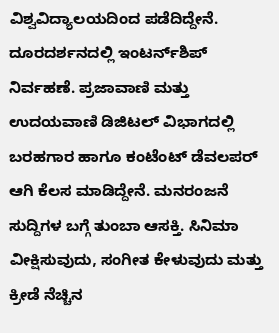ವಿಶ್ವವಿದ್ಯಾಲಯದಿಂದ ಪಡೆದಿದ್ದೇನೆ. ದೂರದರ್ಶನದಲ್ಲಿ ಇಂಟರ್ನ್‌ಶಿಪ್ ನಿರ್ವಹಣೆ. ಪ್ರಜಾವಾಣಿ ಮತ್ತು ಉದಯವಾಣಿ ಡಿಜಿಟಲ್ ವಿಭಾಗದಲ್ಲಿ ಬರಹಗಾರ ಹಾಗೂ ಕಂಟೆಂಟ್ ಡೆವಲಪರ್ ಆಗಿ ಕೆಲಸ ಮಾಡಿದ್ದೇನೆ. ಮನರಂಜನೆ ಸುದ್ದಿಗಳ ಬಗ್ಗೆ ತುಂಬಾ ಆಸಕ್ತಿ. ಸಿನಿಮಾ ವೀಕ್ಷಿಸುವುದು, ಸಂಗೀತ ಕೇಳುವುದು ಮತ್ತು ಕ್ರೀಡೆ ನೆಚ್ಚಿನ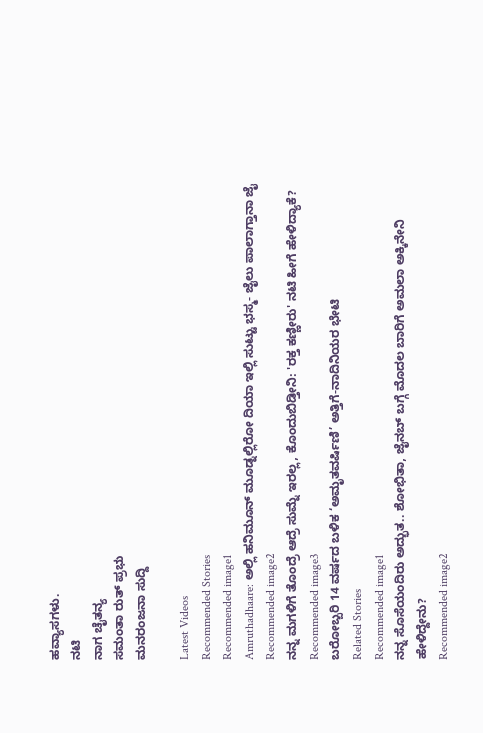ಹವ್ಯಾಸಗಳು.
ನಟಿ
ನಾಗ ಚೈತನ್ಯ
ಸಮಂತಾ ರುತ್ ಪ್ರಭು
ಮನರಂಜನಾ ಸುದ್ದಿ

Latest Videos
Recommended Stories
Recommended image1
Amruthadhaare: ಅಲ್ಲಿ ಹನಿಮೂನ್ ಮೂಡ್ನಲ್ಲಿರೋ ದಿಯಾ ಇಲ್ಲಿ ಸುಟ್ಟು ಭಸ್ಮ- ಜೈಲು ಪಾಲಾಗ್ತಾನಾ ಜೈ
Recommended image2
ನನ್ನ ಮಗಳಿಗೆ ತೊಂದ್ರೆ ಆದ್ರೆ ಸುಮ್ನೆ ಇರಲ್ಲ, ಕೊಂದುಬಿಡ್ತೀನಿ: 'ರಕ್ತ ಕಣ್ಣೀರು' ನಟಿ ಹೀಗೆ ಹೇಳಿದ್ಯಾಕೆ?
Recommended image3
ಬರೋಬ್ಬರಿ 14 ವರ್ಷದ ಬಳಿಕ ‘ಅಮೃತವರ್ಷಿಣಿ’ ಅತ್ತಿಗೆ-ನಾದಿನಿಯರ ಭೇಟಿ
Related Stories
Recommended image1
ನನ್ನ ಸೊಸೆಯಂದಿರು ಅದ್ಭುತ.. ಶೋಭಿತಾ, ಜೈನಬ್ ಬಗ್ಗೆ ಮೊದಲ ಬಾರಿಗೆ ಅಮಲಾ ಅಕ್ಕಿನೇನಿ ಹೇಳಿದ್ದೇನು?
Recommended image2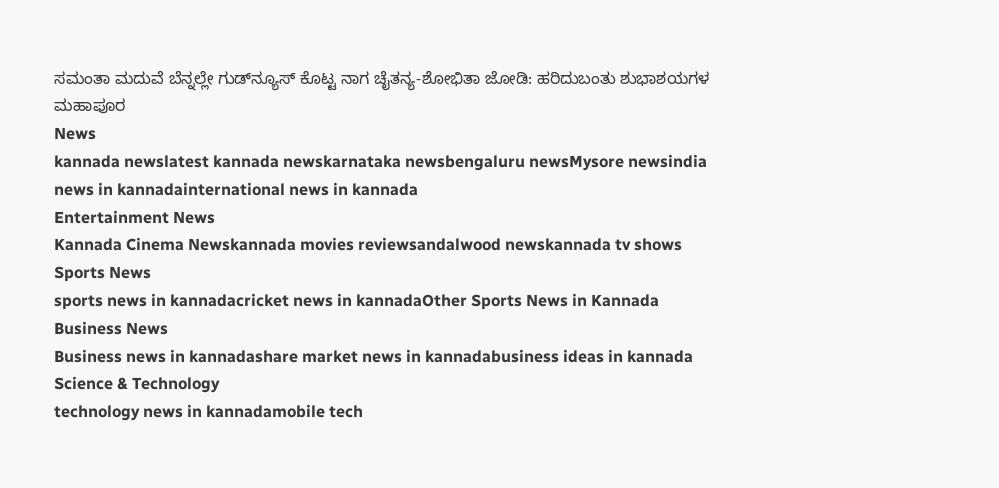ಸಮಂತಾ ಮದುವೆ ಬೆನ್ನಲ್ಲೇ ಗುಡ್‌ನ್ಯೂಸ್ ಕೊಟ್ಟ ನಾಗ ಚೈತನ್ಯ-ಶೋಭಿತಾ ಜೋಡಿ: ಹರಿದುಬಂತು ಶುಭಾಶಯಗಳ ಮಹಾಪೂರ
News
kannada newslatest kannada newskarnataka newsbengaluru newsMysore newsindia news in kannadainternational news in kannada
Entertainment News
Kannada Cinema Newskannada movies reviewsandalwood newskannada tv shows
Sports News
sports news in kannadacricket news in kannadaOther Sports News in Kannada
Business News
Business news in kannadashare market news in kannadabusiness ideas in kannada
Science & Technology
technology news in kannadamobile tech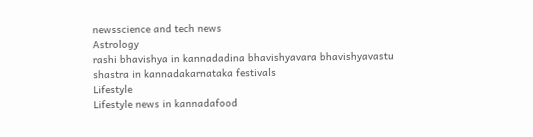newsscience and tech news
Astrology
rashi bhavishya in kannadadina bhavishyavara bhavishyavastu shastra in kannadakarnataka festivals
Lifestyle
Lifestyle news in kannadafood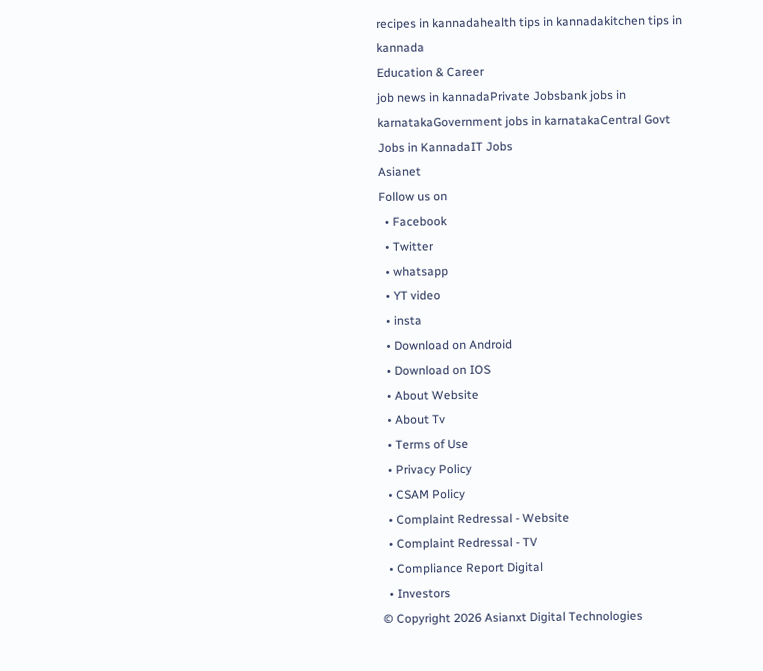recipes in kannadahealth tips in kannadakitchen tips in kannada
Education & Career
job news in kannadaPrivate Jobsbank jobs in karnatakaGovernment jobs in karnatakaCentral Govt Jobs in KannadaIT Jobs
Asianet
Follow us on
  • Facebook
  • Twitter
  • whatsapp
  • YT video
  • insta
  • Download on Android
  • Download on IOS
  • About Website
  • About Tv
  • Terms of Use
  • Privacy Policy
  • CSAM Policy
  • Complaint Redressal - Website
  • Complaint Redressal - TV
  • Compliance Report Digital
  • Investors
© Copyright 2026 Asianxt Digital Technologies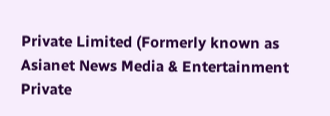Private Limited (Formerly known as Asianet News Media & Entertainment Private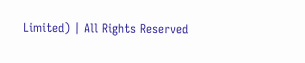Limited) | All Rights Reserved